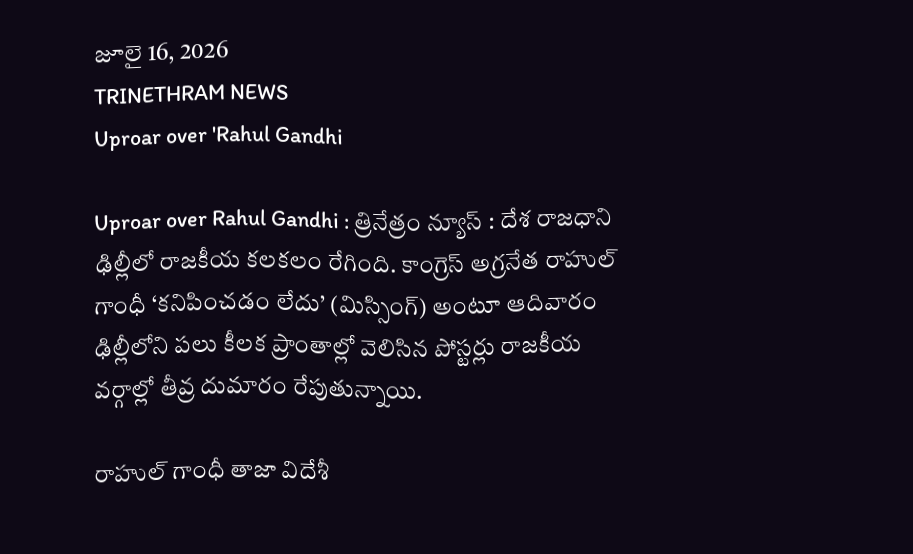జూలై 16, 2026
TRINETHRAM NEWS
Uproar over 'Rahul Gandhi

Uproar over Rahul Gandhi : త్రినేత్రం న్యూస్ : దేశ రాజధాని ఢిల్లీలో రాజకీయ కలకలం రేగింది. కాంగ్రెస్ అగ్రనేత రాహుల్ గాంధీ ‘కనిపించడం లేదు’ (మిస్సింగ్) అంటూ ఆదివారం ఢిల్లీలోని పలు కీలక ప్రాంతాల్లో వెలిసిన పోస్టర్లు రాజకీయ వర్గాల్లో తీవ్ర దుమారం రేపుతున్నాయి.

రాహుల్ గాంధీ తాజా విదేశీ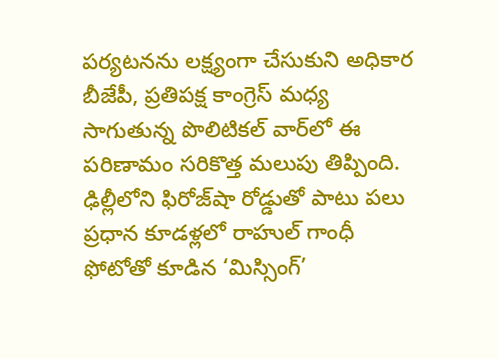పర్యటనను లక్ష్యంగా చేసుకుని అధికార బీజేపీ, ప్రతిపక్ష కాంగ్రెస్ మధ్య సాగుతున్న పొలిటికల్ వార్‌లో ఈ పరిణామం సరికొత్త మలుపు తిప్పింది. ఢిల్లీలోని ఫిరోజ్‌షా రోడ్డుతో పాటు పలు ప్రధాన కూడళ్లలో రాహుల్ గాంధీ ఫోటోతో కూడిన ‘మిస్సింగ్’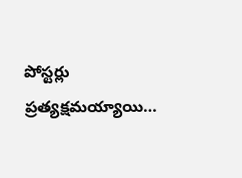పోస్టర్లు ప్రత్యక్షమయ్యాయి…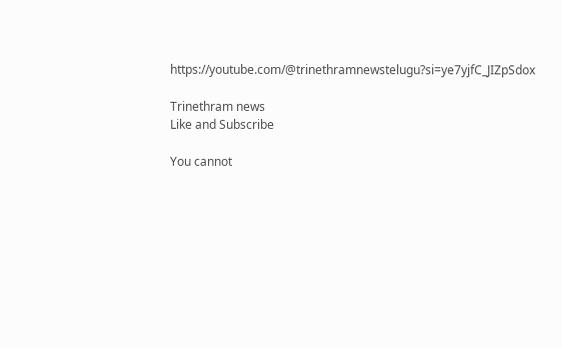https://youtube.com/@trinethramnewstelugu?si=ye7yjfC_JIZpSdox

Trinethram news
Like and Subscribe

You cannot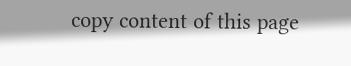copy content of this page